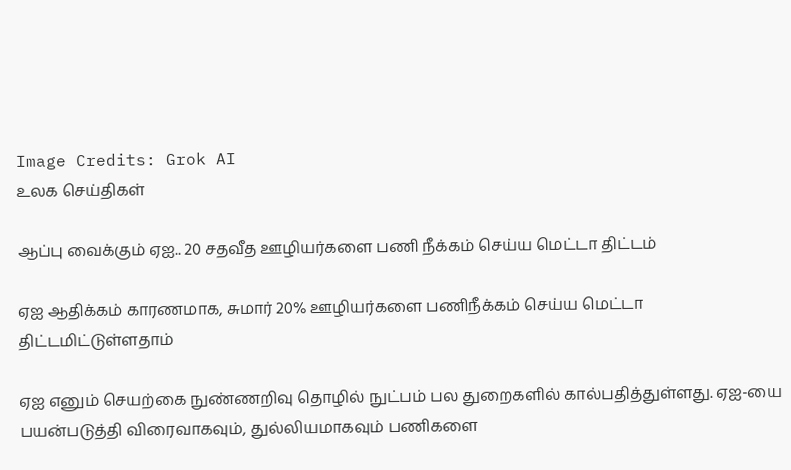Image Credits: Grok AI
உலக செய்திகள்

ஆப்பு வைக்கும் ஏஐ.. 20 சதவீத ஊழியர்களை பணி நீக்கம் செய்ய மெட்டா திட்டம்

ஏஐ ஆதிக்கம் காரணமாக, சுமார் 20% ஊழியர்களை பணிநீக்கம் செய்ய மெட்டா திட்டமிட்டுள்ளதாம்

ஏஐ எனும் செயற்கை நுண்ணறிவு தொழில் நுட்பம் பல துறைகளில் கால்பதித்துள்ளது. ஏஐ-யை பயன்படுத்தி விரைவாகவும், துல்லியமாகவும் பணிகளை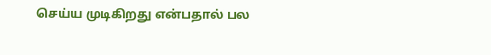செய்ய முடிகிறது என்பதால் பல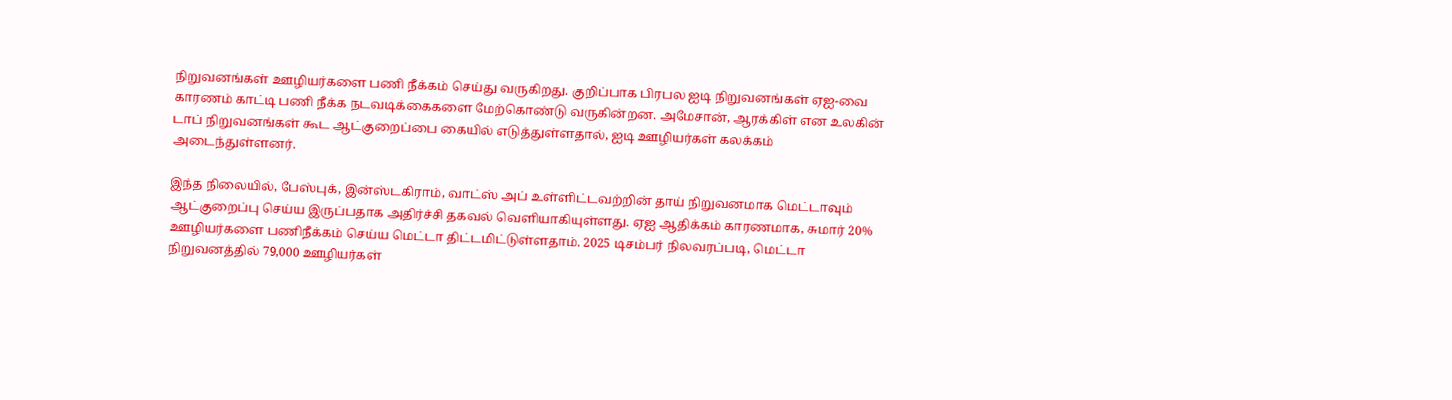நிறுவனங்கள் ஊழியர்களை பணி நீக்கம் செய்து வருகிறது. குறிப்பாக பிரபல ஐடி நிறுவனங்கள் ஏஐ-வை காரணம் காட்டி பணி நீக்க நடவடிக்கைகளை மேற்கொண்டு வருகின்றன. அமேசான், ஆரக்கிள் என உலகின் டாப் நிறுவனங்கள் கூட ஆட்குறைப்பை கையில் எடுத்துள்ளதால், ஐடி ஊழியர்கள் கலக்கம் அடைந்துள்ளனர்.

இந்த நிலையில், பேஸ்புக், இன்ஸ்டகிராம், வாட்ஸ் அப் உள்ளிட்டவற்றின் தாய் நிறுவனமாக மெட்டாவும் ஆட்குறைப்பு செய்ய இருப்பதாக அதிர்ச்சி தகவல் வெளியாகியுள்ளது. ஏஐ ஆதிக்கம் காரணமாக, சுமார் 20% ஊழியர்களை பணிநீக்கம் செய்ய மெட்டா திட்டமிட்டுள்ளதாம். 2025 டிசம்பர் நிலவரப்படி, மெட்டா நிறுவனத்தில் 79,000 ஊழியர்கள்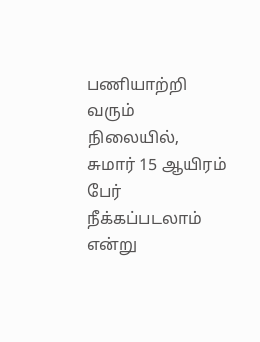பணியாற்றி வரும் நிலையில், சுமார் 15 ஆயிரம் பேர் நீக்கப்படலாம் என்று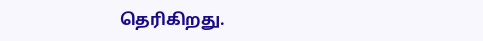தெரிகிறது.